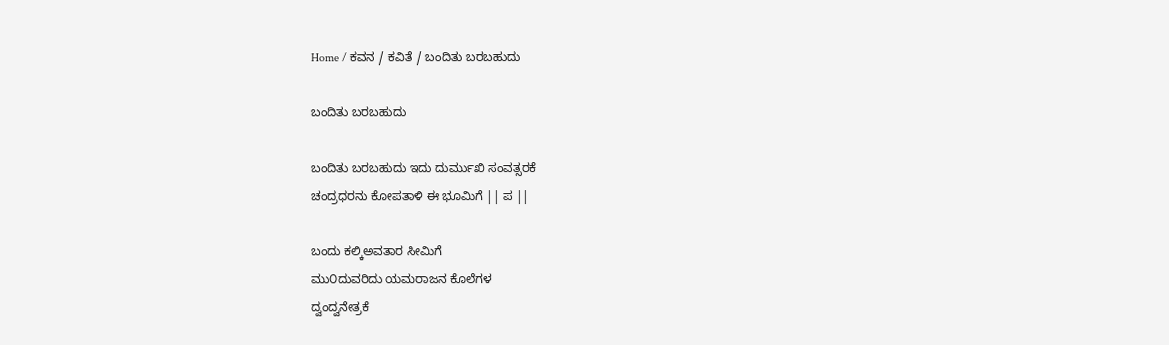Home / ಕವನ / ಕವಿತೆ / ಬಂದಿತು ಬರಬಹುದು

ಬಂದಿತು ಬರಬಹುದು

ಬಂದಿತು ಬರಬಹುದು ಇದು ದುರ್ಮುಖಿ ಸಂವತ್ಸರಕೆ
ಚಂದ್ರಧರನು ಕೋಪತಾಳಿ ಈ ಭೂಮಿಗೆ || ಪ ||

ಬಂದು ಕಲ್ಕಿ‌ಅವತಾರ ಸೀಮಿಗೆ
ಮು೦ದುವರಿದು ಯಮರಾಜನ ಕೊಲೆಗಳ
ದ್ವಂದ್ವನೇತ್ರಕೆ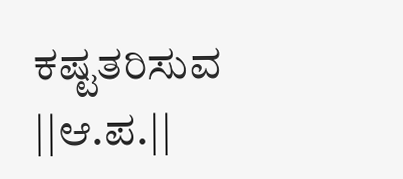ಕಷ್ಟತರಿಸುವ ||ಆ.ಪ.||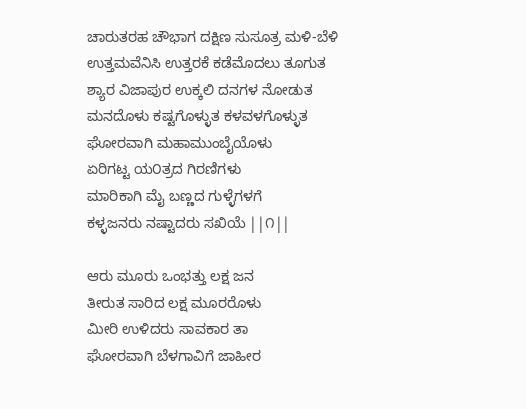ಚಾರುತರಹ ಚೌಭಾಗ ದಕ್ಷಿಣ ಸುಸೂತ್ರ ಮಳಿ-ಬೆಳಿ
ಉತ್ತಮವೆನಿಸಿ ಉತ್ತರಕೆ ಕಡೆಮೊದಲು ತೂಗುತ
ಶ್ಯಾರ ವಿಜಾಪುರ ಉಕ್ಕಲಿ ದನಗಳ ನೋಡುತ
ಮನದೊಳು ಕಷ್ಟಗೊಳ್ಳುತ ಕಳವಳಗೊಳ್ಳುತ
ಘೋರವಾಗಿ ಮಹಾಮುಂಬೈಯೊಳು
ಏರಿಗಟ್ಟ ಯ೦ತ್ರದ ಗಿರಣಿಗಳು
ಮಾರಿಕಾಗಿ ಮೈ ಬಣ್ಣದ ಗುಳ್ಳೆಗಳಗೆ
ಕಳ್ಳಜನರು ನಷ್ಟಾದರು ಸಖಿಯೆ ||೧||

ಆರು ಮೂರು ಒಂಭತ್ತು ಲಕ್ಷ ಜನ
ತೀರುತ ಸಾರಿದ ಲಕ್ಷ ಮೂರರೊಳು
ಮೀರಿ ಉಳಿದರು ಸಾವಕಾರ ತಾ
ಘೋರವಾಗಿ ಬೆಳಗಾವಿಗೆ ಜಾಹೀರ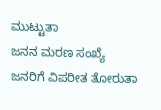ಮುಟ್ಟುತಾ
ಜನನ ಮರಣ ಸಂಖ್ಯೆ
ಜನರಿಗೆ ವಿಪರೀತ ತೋರುತಾ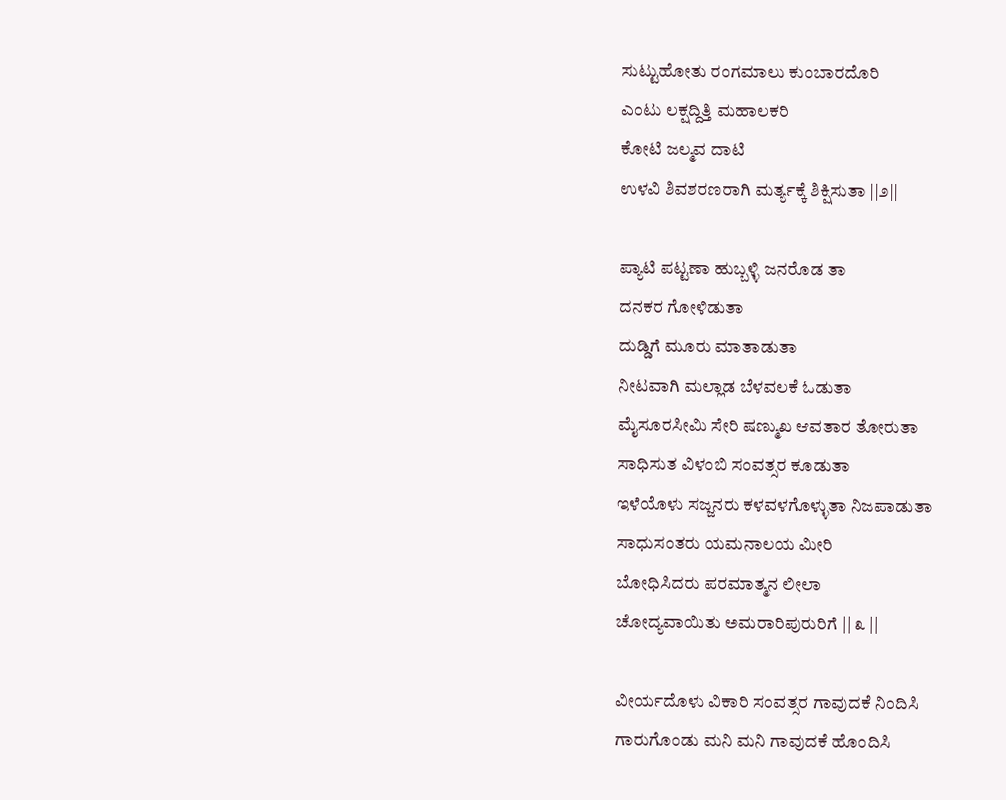ಸುಟ್ಟುಹೋತು ರಂಗಮಾಲು ಕುಂಬಾರದೊರಿ
ಎಂಟು ಲಕ್ಷದ್ದಿತ್ತಿ ಮಹಾಲಕರಿ
ಕೋಟಿ ಜಲ್ಮವ ದಾಟಿ
ಉಳವಿ ಶಿವಶರಣರಾಗಿ ಮರ್ತ್ಯಕ್ಕೆ ಶಿಕ್ಷಿಸುತಾ ||೨||

ಪ್ಯಾಟಿ ಪಟ್ಟಣಾ ಹುಬ್ಬಳ್ಳಿ ಜನರೊಡ ತಾ
ದನಕರ ಗೋಳಿಡುತಾ
ದುಡ್ಡಿಗೆ ಮೂರು ಮಾತಾಡುತಾ
ನೀಟವಾಗಿ ಮಲ್ಲಾಡ ಬೆಳವಲಕೆ ಓಡುತಾ
ಮೈಸೂರಸೀಮಿ ಸೇರಿ ಷಣ್ಮುಖ ಆವತಾರ ತೋರುತಾ
ಸಾಧಿಸುತ ವಿಳಂಬಿ ಸಂವತ್ಸರ ಕೂಡುತಾ
ಇಳೆಯೊಳು ಸಜ್ಜನರು ಕಳವಳಗೊಳ್ಳುತಾ ನಿಜಪಾಡುತಾ
ಸಾಧುಸಂತರು ಯಮನಾಲಯ ಮೀರಿ
ಬೋಧಿಸಿದರು ಪರಮಾತ್ಮನ ಲೀಲಾ
ಚೋದ್ಯವಾಯಿತು ಅಮರಾರಿಪುರುರಿಗೆ || ೩ ||

ವೀರ್ಯದೊಳು ವಿಕಾರಿ ಸಂವತ್ಸರ ಗಾವುದಕೆ ನಿಂದಿಸಿ
ಗಾರುಗೊಂಡು ಮನಿ ಮನಿ ಗಾವುದಕೆ ಹೊಂದಿಸಿ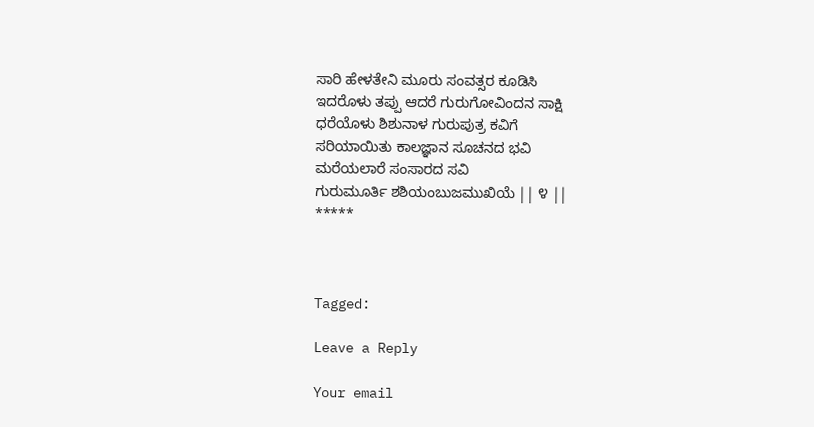ಸಾರಿ ಹೇಳತೇನಿ ಮೂರು ಸಂವತ್ಸರ ಕೂಡಿಸಿ
ಇದರೊಳು ತಪ್ಪು ಆದರೆ ಗುರುಗೋವಿಂದನ ಸಾಕ್ಷಿ
ಧರೆಯೊಳು ಶಿಶುನಾಳ ಗುರುಪುತ್ರ ಕವಿಗೆ
ಸರಿಯಾಯಿತು ಕಾಲಜ್ಞಾನ ಸೂಚನದ ಭವಿ
ಮರೆಯಲಾರೆ ಸಂಸಾರದ ಸವಿ
ಗುರುಮೂರ್ತಿ ಶಶಿಯಂಬುಜಮುಖಿಯೆ || ೪ ||
*****



Tagged:

Leave a Reply

Your email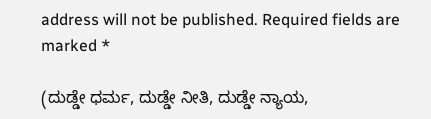address will not be published. Required fields are marked *

(ದುಡ್ಡೇ ಧರ್ಮ, ದುಡ್ಡೇ ನೀತಿ, ದುಡ್ಡೇ ನ್ಯಾಯ,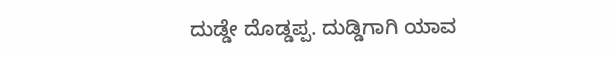ದುಡ್ಡೇ ದೊಡ್ಡಪ್ಪ. ದುಡ್ಡಿಗಾಗಿ ಯಾವ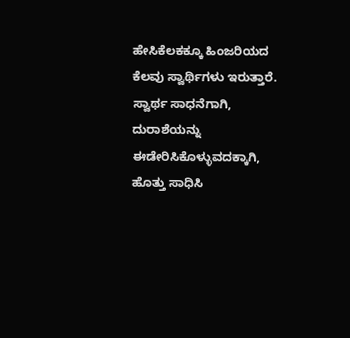ಹೇಸಿಕೆಲಕಕ್ಕೂ ಹಿಂಜರಿಯದ ಕೆಲವು ಸ್ವಾರ್ಥಿಗಳು ಇರುತ್ತಾರೆ. ಸ್ವಾರ್ಥ ಸಾಧನೆಗಾಗಿ, ದುರಾಶೆಯನ್ನು ಈಡೇರಿಸಿಕೊಳ್ಳುವದಕ್ಕಾಗಿ, ಹೊತ್ತು ಸಾಧಿಸಿ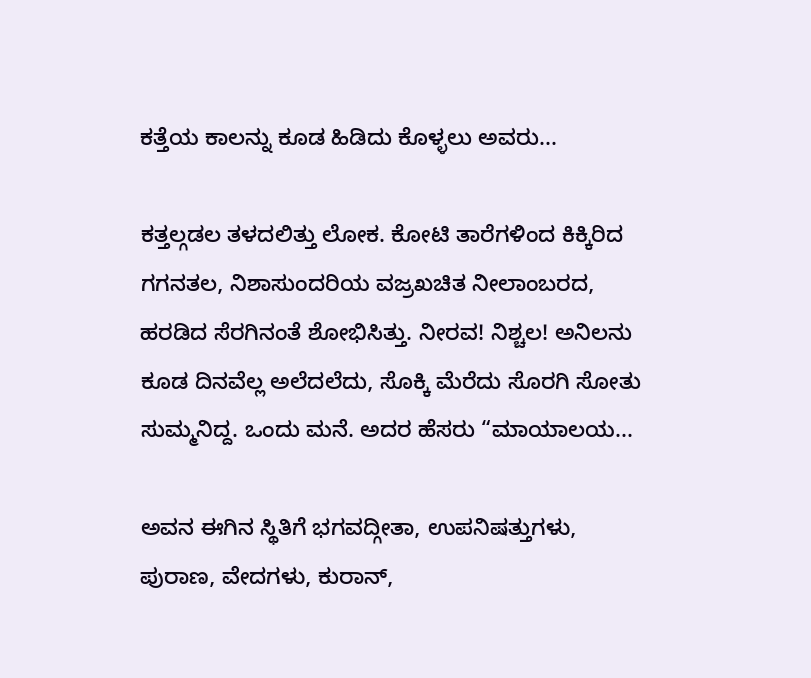ಕತ್ತೆಯ ಕಾಲನ್ನು ಕೂಡ ಹಿಡಿದು ಕೊಳ್ಳಲು ಅವರು...

ಕತ್ತಲ್ಗಡಲ ತಳದಲಿತ್ತು ಲೋಕ. ಕೋಟಿ ತಾರೆಗಳಿಂದ ಕಿಕ್ಕಿರಿದ ಗಗನತಲ, ನಿಶಾಸುಂದರಿಯ ವಜ್ರಖಚಿತ ನೀಲಾಂಬರದ, ಹರಡಿದ ಸೆರಗಿನಂತೆ ಶೋಭಿಸಿತ್ತು. ನೀರವ! ನಿಶ್ಚಲ! ಅನಿಲನು ಕೂಡ ದಿನವೆಲ್ಲ ಅಲೆದಲೆದು, ಸೊಕ್ಕಿ ಮೆರೆದು ಸೊರಗಿ ಸೋತು ಸುಮ್ಮನಿದ್ದ. ಒಂದು ಮನೆ. ಅದರ ಹೆಸರು “ಮಾಯಾಲಯ...

ಅವನ ಈಗಿನ ಸ್ಥಿತಿಗೆ ಭಗವದ್ಗೀತಾ, ಉಪನಿಷತ್ತುಗಳು, ಪುರಾಣ, ವೇದಗಳು, ಕುರಾನ್,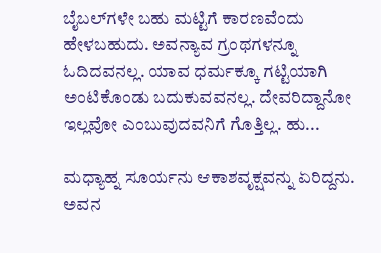ಬೈಬಲ್‌ಗಳೇ ಬಹು ಮಟ್ಟಿಗೆ ಕಾರಣವೆಂದು ಹೇಳಬಹುದು. ಅವನ್ಯಾವ ಗ್ರಂಥಗಳನ್ನೂ ಓದಿದವನಲ್ಲ. ಯಾವ ಧರ್ಮಕ್ಕೂ ಗಟ್ಟಿಯಾಗಿ ಅಂಟಿಕೊಂಡು ಬದುಕುವವನಲ್ಲ. ದೇವರಿದ್ದಾನೋ ಇಲ್ಲವೋ ಎಂಬುವುದವನಿಗೆ ಗೊತ್ತಿಲ್ಲ. ಹು...

ಮಧ್ಯಾಹ್ನ ಸೂರ್ಯನು ಆಕಾಶವೃಕ್ಷವನ್ನು ಏರಿದ್ದನು. ಅವನ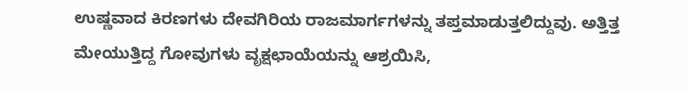ಉಷ್ಣವಾದ ಕಿರಣಗಳು ದೇವಗಿರಿಯ ರಾಜಮಾರ್ಗಗಳನ್ನು ತಪ್ತಮಾಡುತ್ತಲಿದ್ದುವು. ಅತ್ತಿತ್ತ ಮೇಯುತ್ತಿದ್ದ ಗೋವುಗಳು ವೃಕ್ಷಛಾಯೆಯನ್ನು ಆಶ್ರಯಿಸಿ,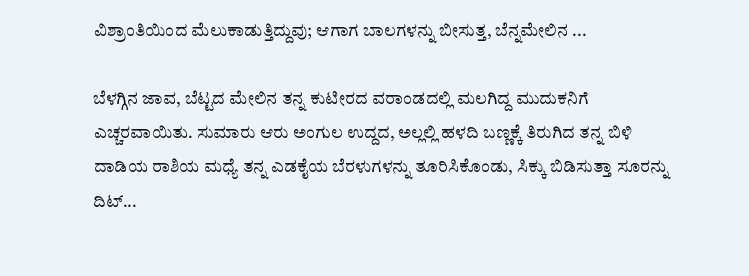ವಿಶ್ರಾಂತಿಯಿಂದ ಮೆಲುಕಾಡುತ್ತಿದ್ದುವು; ಆಗಾಗ ಬಾಲಗಳನ್ನು ಬೀಸುತ್ತ, ಬೆನ್ನಮೇಲಿನ ...

ಬೆಳಗ್ಗಿನ ಜಾವ, ಬೆಟ್ಟದ ಮೇಲಿನ ತನ್ನ ಕುಟೀರದ ವರಾಂಡದಲ್ಲಿ ಮಲಗಿದ್ದ ಮುದುಕನಿಗೆ ಎಚ್ಚರವಾಯಿತು. ಸುಮಾರು ಆರು ಅಂಗುಲ ಉದ್ದದ, ಅಲ್ಲಲ್ಲಿ ಹಳದಿ ಬಣ್ಣಕ್ಕೆ ತಿರುಗಿದ ತನ್ನ ಬಿಳಿ ದಾಡಿಯ ರಾಶಿಯ ಮಧ್ಯೆ ತನ್ನ ಎಡಕೈಯ ಬೆರಳುಗಳನ್ನು ತೂರಿಸಿಕೊಂಡು, ಸಿಕ್ಕು ಬಿಡಿಸುತ್ತಾ ಸೂರನ್ನು ದಿಟ್...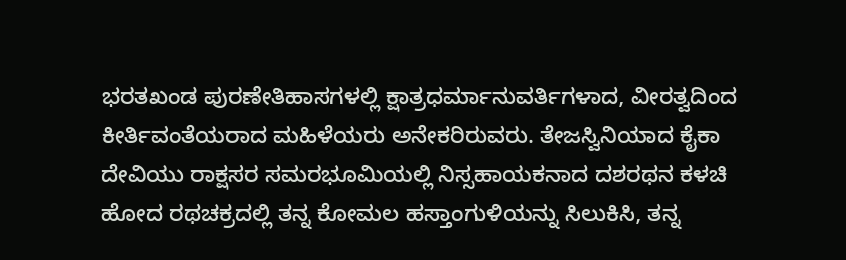ಭರತಖಂಡ ಪುರಣೇತಿಹಾಸಗಳಲ್ಲಿ ಕ್ಷಾತ್ರಧರ್ಮಾನುವರ್ತಿಗಳಾದ, ವೀರತ್ವದಿಂದ ಕೀರ್ತಿವಂತೆಯರಾದ ಮಹಿಳೆಯರು ಅನೇಕರಿರುವರು. ತೇಜಸ್ವಿನಿಯಾದ ಕೈಕಾ ದೇವಿಯು ರಾಕ್ಷಸರ ಸಮರಭೂಮಿಯಲ್ಲಿ ನಿಸ್ಸಹಾಯಕನಾದ ದಶರಥನ ಕಳಚಿ ಹೋದ ರಥಚಕ್ರದಲ್ಲಿ ತನ್ನ ಕೋಮಲ ಹಸ್ತಾಂಗುಳಿಯನ್ನು ಸಿಲುಕಿಸಿ, ತನ್ನ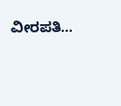ವೀರಪತಿ...